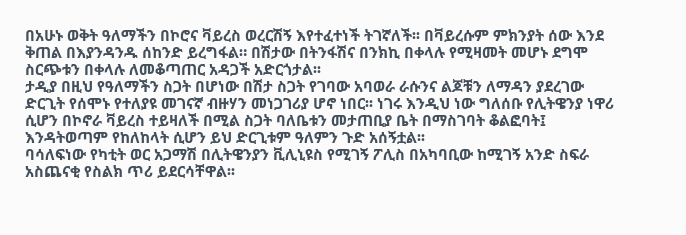በአሁኑ ወቅት ዓለማችን በኮሮና ቫይረስ ወረርሽኝ እየተፈተነች ትገኛለች፡፡ በቫይረሱም ምክንያት ሰው እንደ ቅጠል በእያንዳንዱ ሰከንድ ይረግፋል። በሽታው በትንፋሽና በንክኪ በቀላሉ የሚዛመት መሆኑ ደግሞ ስርጭቱን በቀላሉ ለመቆጣጠር አዳጋች አድርጎታል፡፡
ታዲያ በዚህ የዓለማችን ስጋት በሆነው በሽታ ስጋት የገባው አባወራ ራሱንና ልጆቹን ለማዳን ያደረገው ድርጊት የሰሞኑ የተለያዩ መገናኛ ብዙሃን መነጋገሪያ ሆኖ ነበር፡፡ ነገሩ እንዲህ ነው ግለሰቡ የሊትዌንያ ነዋሪ ሲሆን በኮኖራ ቫይረስ ተይዛለች በሚል ስጋት ባለቤቱን መታጠቢያ ቤት በማስገባት ቆልፎባት፤ እንዳትወጣም የከለከላት ሲሆን ይህ ድርጊቱም ዓለምን ጉድ አሰኝቷል፡፡
ባሳለፍነው የካቲት ወር አጋማሽ በሊትዌንያን ቪሊኒዩስ የሚገኝ ፖሊስ በአካባቢው ከሚገኝ አንድ ስፍራ አስጨናቂ የስልክ ጥሪ ይደርሳቸዋል፡፡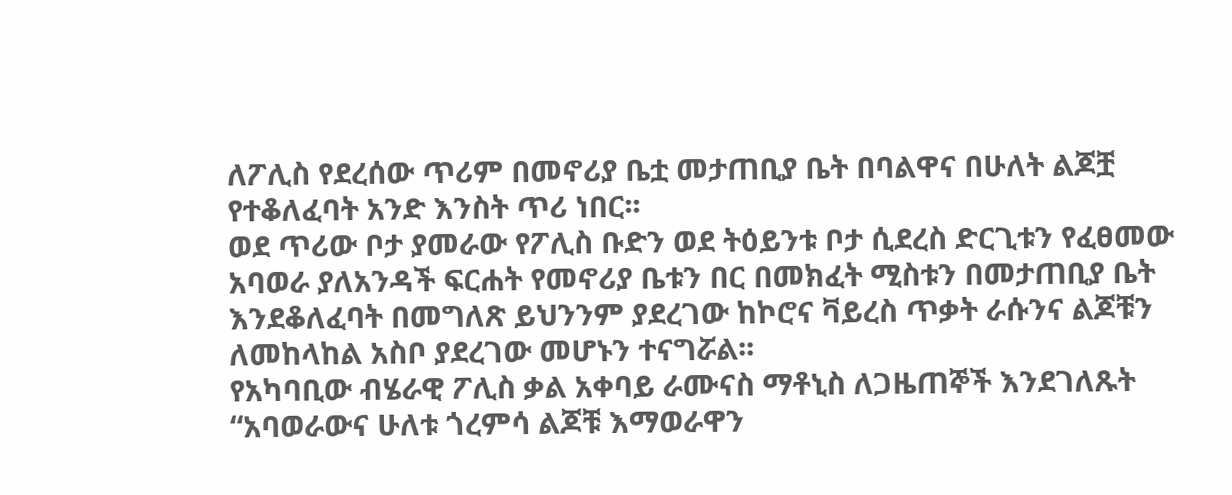ለፖሊስ የደረሰው ጥሪም በመኖሪያ ቤቷ መታጠቢያ ቤት በባልዋና በሁለት ልጆቿ የተቆለፈባት አንድ እንስት ጥሪ ነበር፡፡
ወደ ጥሪው ቦታ ያመራው የፖሊስ ቡድን ወደ ትዕይንቱ ቦታ ሲደረስ ድርጊቱን የፈፀመው አባወራ ያለአንዳች ፍርሐት የመኖሪያ ቤቱን በር በመክፈት ሚስቱን በመታጠቢያ ቤት እንደቆለፈባት በመግለጽ ይህንንም ያደረገው ከኮሮና ቫይረስ ጥቃት ራሱንና ልጆቹን ለመከላከል አስቦ ያደረገው መሆኑን ተናግሯል፡፡
የአካባቢው ብሄራዊ ፖሊስ ቃል አቀባይ ራሙናስ ማቶኒስ ለጋዜጠኞች እንደገለጹት “አባወራውና ሁለቱ ጎረምሳ ልጆቹ እማወራዋን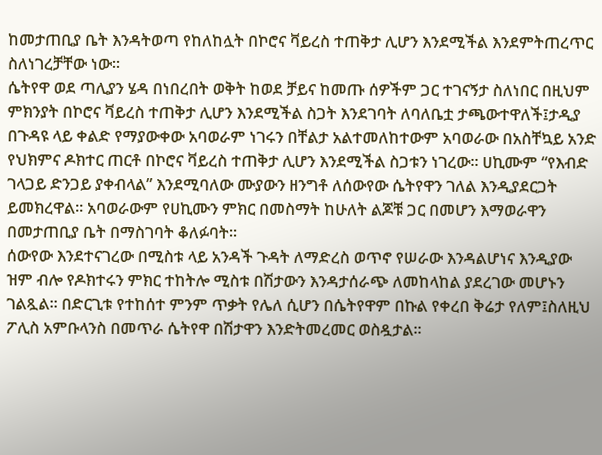ከመታጠቢያ ቤት እንዳትወጣ የከለከሏት በኮሮና ቫይረስ ተጠቅታ ሊሆን እንደሚችል እንደምትጠረጥር ስለነገረቻቸው ነው፡፡
ሴትየዋ ወደ ጣሊያን ሄዳ በነበረበት ወቅት ከወደ ቻይና ከመጡ ሰዎችም ጋር ተገናኝታ ስለነበር በዚህም ምክንያት በኮሮና ቫይረስ ተጠቅታ ሊሆን እንደሚችል ስጋት እንደገባት ለባለቤቷ ታጫውተዋለች፤ታዲያ በጉዳዩ ላይ ቀልድ የማያውቀው አባወራም ነገሩን በቸልታ አልተመለከተውም አባወራው በአስቸኳይ አንድ የህክምና ዶክተር ጠርቶ በኮሮና ቫይረስ ተጠቅታ ሊሆን እንደሚችል ስጋቱን ነገረው። ሀኪሙም “የእብድ ገላጋይ ድንጋይ ያቀብላል” እንደሚባለው ሙያውን ዘንግቶ ለሰውየው ሴትየዋን ገለል እንዲያደርጋት ይመክረዋል፡፡ አባወራውም የሀኪሙን ምክር በመስማት ከሁለት ልጆቹ ጋር በመሆን እማወራዋን በመታጠቢያ ቤት በማስገባት ቆለፉባት፡፡
ሰውየው እንደተናገረው በሚስቱ ላይ አንዳች ጉዳት ለማድረስ ወጥኖ የሠራው እንዳልሆነና እንዲያው ዝም ብሎ የዶክተሩን ምክር ተከትሎ ሚስቱ በሽታውን እንዳታሰራጭ ለመከላከል ያደረገው መሆኑን ገልጿል፡፡ በድርጊቱ የተከሰተ ምንም ጥቃት የሌለ ሲሆን በሴትየዋም በኩል የቀረበ ቅሬታ የለም፤ስለዚህ ፖሊስ አምቡላንስ በመጥራ ሴትየዋ በሽታዋን እንድትመረመር ወስዷታል፡፡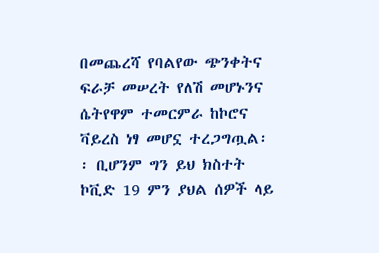በመጨረሻ የባልየው ጭንቀትና ፍራቻ መሠረት የለሽ መሆኑንና ሴትየዋም ተመርምራ ከኮሮና ቫይረስ ነፃ መሆኗ ተረጋግጧል፡፡ ቢሆንም ግን ይህ ክስተት ኮቪድ 19 ምን ያህል ሰዎች ላይ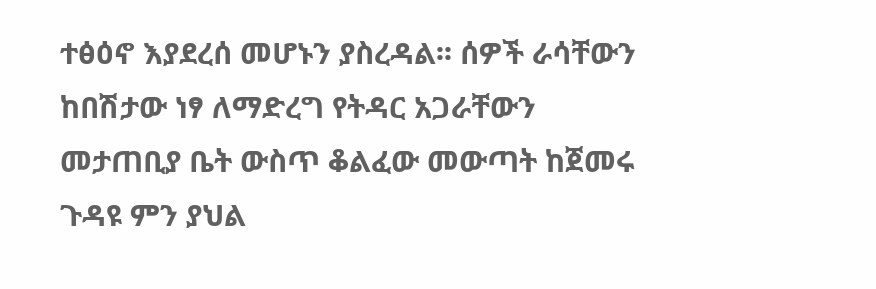ተፅዕኖ እያደረሰ መሆኑን ያስረዳል፡፡ ሰዎች ራሳቸውን ከበሽታው ነፃ ለማድረግ የትዳር አጋራቸውን መታጠቢያ ቤት ውስጥ ቆልፈው መውጣት ከጀመሩ ጉዳዩ ምን ያህል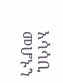አሳሳቢ መሆኑን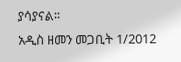ያሳያናል፡፡
አዲስ ዘመን መጋቢት 1/2012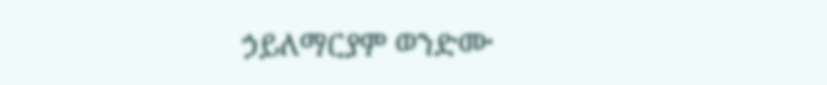ኃይለማርያም ወንድሙ